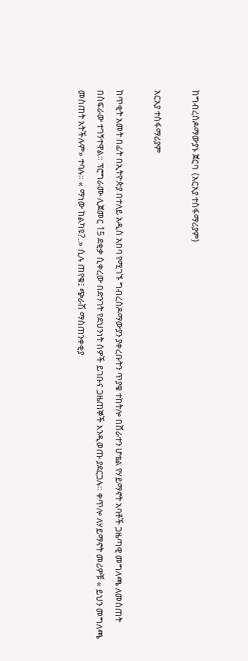ከግብረሰዶማውያኑ ጀርባ  (አርአያ ተስፋማሪያም)

አርአያ ተስፋማሪያም

ከጥቂት አመት በፊት በኢትዮጵያ በተለይ አዲስ አበባ የሚገኙ ግብረሰዶማውያን ያቀረቡትን ጥያቄ ተከትሎ በሸራተን ሆቴል የሃይማኖት አባቶች ጋዜጣዊ መግለጫ ለመስጠት በስፍራው ተገኝተዋል። ፕሮግራሙ ሊጀመር 15 ደቂቃ ሲቀረው በድንገት የደህንነት ሰዎች ይገቡና ጋዜጠኞች እንዲወጡ ያደርጋሉ። ቀጥሎ ለሃይማኖት መሪዎቹ « ይህን መግለጫ መስጠት አትችሉም» ተባሉ። « ማነው ከልካዩ?..» ሲሉ ጠየቁ፤ ጭራሽ ማስጠንቀቂያ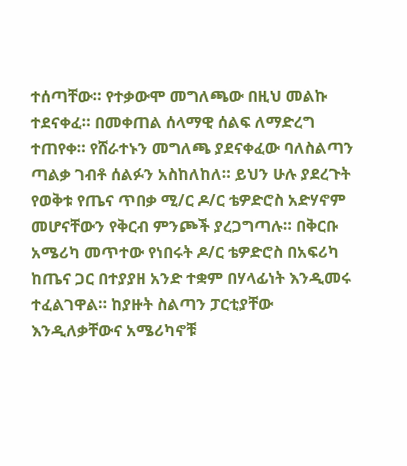ተሰጣቸው። የተቃውሞ መግለጫው በዚህ መልኩ ተደናቀፈ። በመቀጠል ሰላማዊ ሰልፍ ለማድረግ ተጠየቀ። የሸራተኑን መግለጫ ያደናቀፈው ባለስልጣን ጣልቃ ገብቶ ሰልፉን አስከለከለ። ይህን ሁሉ ያደረጉት የወቅቱ የጤና ጥበቃ ሚ/ር ዶ/ር ቴዎድሮስ አድሃኖም መሆናቸውን የቅርብ ምንጮች ያረጋግጣሉ። በቅርቡ አሜሪካ መጥተው የነበሩት ዶ/ር ቴዎድሮስ በአፍሪካ ከጤና ጋር በተያያዘ አንድ ተቋም በሃላፊነት እንዲመሩ ተፈልገዋል። ከያዙት ስልጣን ፓርቲያቸው እንዲለቃቸውና አሜሪካኖቹ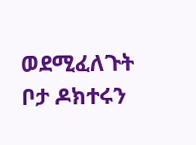ወደሚፈለጉት ቦታ ዶክተሩን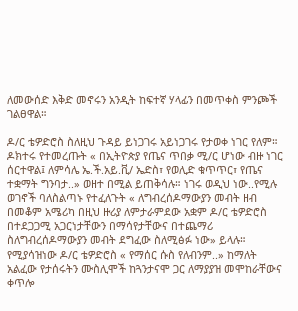ለመውሰድ እቅድ መኖሩን አንዲት ከፍተኛ ሃላፊን በመጥቀስ ምንጮች ገልፀዋል።

ዶ/ር ቴዎድሮስ ስለዚህ ጉዳይ ይነጋገሩ አይነጋገሩ የታወቀ ነገር የለም። ዶክተሩ የተመረጡት « በኢትዮጵያ የጤና ጥበቃ ሚ/ር ሆነው ብዙ ነገር ሰርተዋል፤ ለምሳሌ ኤ.ች.አይ.ቪ/ ኤድስ፣ የወሊድ ቁጥጥር፣ የጤና ተቋማት ግንባታ..» ወዘተ በሚል ይጠቅሳሉ። ነገሩ ወዲህ ነው..የሚሉ ወገኖች ባለስልጣኑ የተፈለጉት « ለግብረሰዶማውያን መብት ዘብ በመቆም አሜሪካ በዚህ ዙሪያ ለምታራምደው አቋም ዶ/ር ቴዎድሮስ በተደጋጋሚ አጋርነታቸውን በማሳየታቸውና በተጨማሪ ስለግብረሰዶማውያን መብት ደግፈው ስለሚፅፉ ነው» ይላሉ። የሚያሳዝነው ዶ/ር ቴዎድሮስ « የማሰር ሱስ የለብንም..» ከማለት አልፈው የታሰሩትን ሙስሊሞች ከጓንታናሞ ጋር ለማያያዝ መሞከራቸውና ቀጥሎ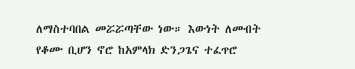ለማስተባበል መሯሯጣቸው ነው። እውነት ለመብት የቆሙ ቢሆን ኖሮ ከአምላክ ድንጋጌና ተፈጥሮ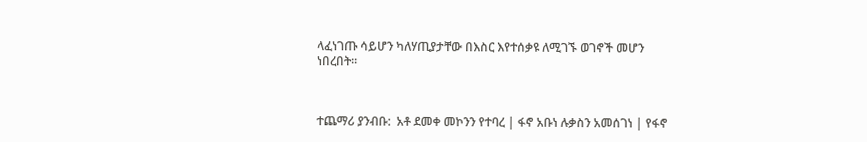ላፈነገጡ ሳይሆን ካለሃጢያታቸው በእስር እየተሰቃዩ ለሚገኙ ወገኖች መሆን ነበረበት።



ተጨማሪ ያንብቡ:  አቶ ደመቀ መኮንን የተባረ | ፋኖ አቡነ ሉቃስን አመሰገነ | የፋኖ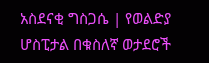አስደናቂ ግስጋሴ | የወልድያ ሆስፒታል በቁስለኛ ወታደሮች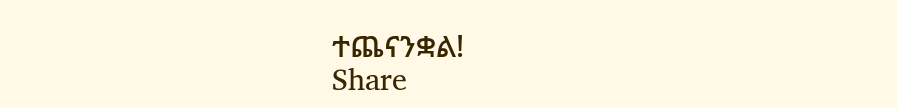ተጨናንቋል!
Share